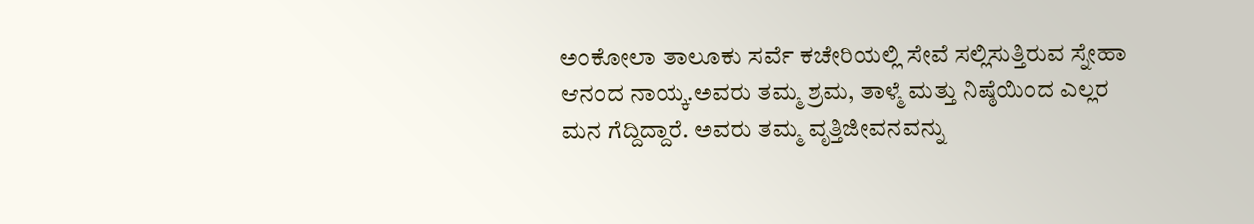ಅಂಕೋಲಾ ತಾಲೂಕು ಸರ್ವೆ ಕಚೇರಿಯಲ್ಲಿ ಸೇವೆ ಸಲ್ಲಿಸುತ್ತಿರುವ ಸ್ನೇಹಾ ಆನಂದ ನಾಯ್ಕ.ಅವರು ತಮ್ಮ ಶ್ರಮ, ತಾಳ್ಮೆ ಮತ್ತು ನಿಷ್ಠೆಯಿಂದ ಎಲ್ಲರ ಮನ ಗೆದ್ದಿದ್ದಾರೆ. ಅವರು ತಮ್ಮ ವೃತ್ತಿಜೀವನವನ್ನು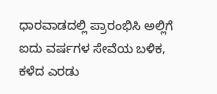ಧಾರವಾಡದಲ್ಲಿ ಪ್ರಾರಂಭಿಸಿ ಅಲ್ಲಿಗೆ ಐದು ವರ್ಷಗಳ ಸೇವೆಯ ಬಳಿಕ, ಕಳೆದ ಎರಡು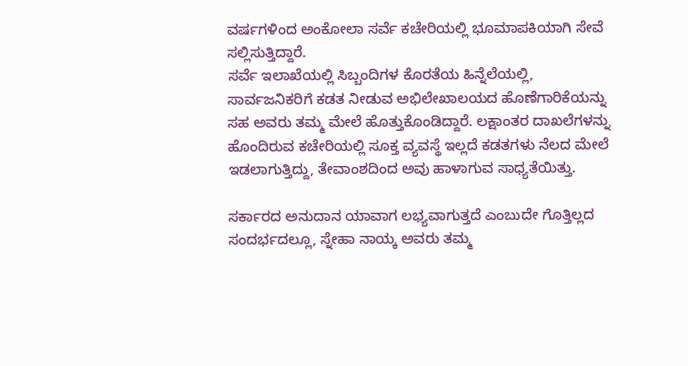ವರ್ಷಗಳಿಂದ ಅಂಕೋಲಾ ಸರ್ವೆ ಕಚೇರಿಯಲ್ಲಿ ಭೂಮಾಪಕಿಯಾಗಿ ಸೇವೆ ಸಲ್ಲಿಸುತ್ತಿದ್ದಾರೆ.
ಸರ್ವೆ ಇಲಾಖೆಯಲ್ಲಿ ಸಿಬ್ಬಂದಿಗಳ ಕೊರತೆಯ ಹಿನ್ನೆಲೆಯಲ್ಲಿ, ಸಾರ್ವಜನಿಕರಿಗೆ ಕಡತ ನೀಡುವ ಅಭಿಲೇಖಾಲಯದ ಹೊಣೆಗಾರಿಕೆಯನ್ನು ಸಹ ಅವರು ತಮ್ಮ ಮೇಲೆ ಹೊತ್ತುಕೊಂಡಿದ್ದಾರೆ. ಲಕ್ಷಾಂತರ ದಾಖಲೆಗಳನ್ನು ಹೊಂದಿರುವ ಕಚೇರಿಯಲ್ಲಿ ಸೂಕ್ತ ವ್ಯವಸ್ಥೆ ಇಲ್ಲದೆ ಕಡತಗಳು ನೆಲದ ಮೇಲೆ ಇಡಲಾಗುತ್ತಿದ್ದು, ತೇವಾಂಶದಿಂದ ಅವು ಹಾಳಾಗುವ ಸಾಧ್ಯತೆಯಿತ್ತು.

ಸರ್ಕಾರದ ಅನುದಾನ ಯಾವಾಗ ಲಭ್ಯವಾಗುತ್ತದೆ ಎಂಬುದೇ ಗೊತ್ತಿಲ್ಲದ ಸಂದರ್ಭದಲ್ಲೂ, ಸ್ನೇಹಾ ನಾಯ್ಕ ಅವರು ತಮ್ಮ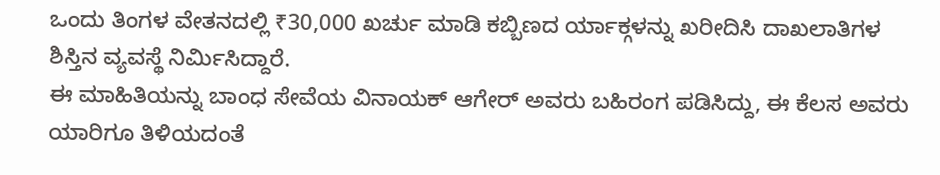ಒಂದು ತಿಂಗಳ ವೇತನದಲ್ಲಿ ₹30,000 ಖರ್ಚು ಮಾಡಿ ಕಬ್ಬಿಣದ ರ್ಯಾಕ್ಗಳನ್ನು ಖರೀದಿಸಿ ದಾಖಲಾತಿಗಳ ಶಿಸ್ತಿನ ವ್ಯವಸ್ಥೆ ನಿರ್ಮಿಸಿದ್ದಾರೆ.
ಈ ಮಾಹಿತಿಯನ್ನು ಬಾಂಧ ಸೇವೆಯ ವಿನಾಯಕ್ ಆಗೇರ್ ಅವರು ಬಹಿರಂಗ ಪಡಿಸಿದ್ದು, ಈ ಕೆಲಸ ಅವರು ಯಾರಿಗೂ ತಿಳಿಯದಂತೆ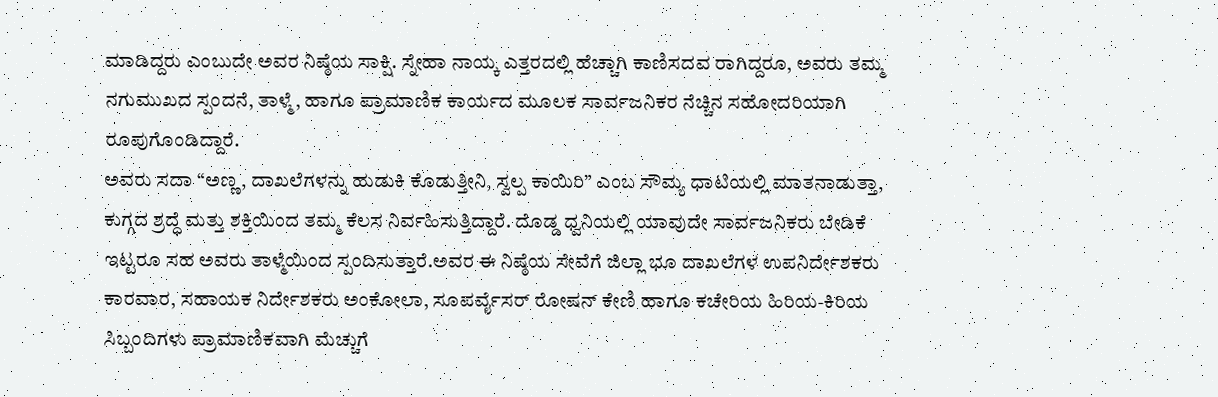ಮಾಡಿದ್ದರು ಎಂಬುದೇ ಅವರ ನಿಷ್ಠೆಯ ಸಾಕ್ಷಿ. ಸ್ನೇಹಾ ನಾಯ್ಕ ಎತ್ತರದಲ್ಲಿ ಹೆಚ್ಚಾಗಿ ಕಾಣಿಸದವ ರಾಗಿದ್ದರೂ, ಅವರು ತಮ್ಮ ನಗುಮುಖದ ಸ್ಪಂದನೆ, ತಾಳ್ಮೆ, ಹಾಗೂ ಪ್ರಾಮಾಣಿಕ ಕಾರ್ಯದ ಮೂಲಕ ಸಾರ್ವಜನಿಕರ ನೆಚ್ಚಿನ ಸಹೋದರಿಯಾಗಿ ರೂಪುಗೊಂಡಿದ್ದಾರೆ.
ಅವರು ಸದಾ “ಅಣ್ಣ, ದಾಖಲೆಗಳನ್ನು ಹುಡುಕಿ ಕೊಡುತ್ತೀನಿ, ಸ್ವಲ್ಪ ಕಾಯಿರಿ” ಎಂಬ ಸೌಮ್ಯ ಧಾಟಿಯಲ್ಲಿ ಮಾತನಾಡುತ್ತಾ, ಕುಗ್ಗದ ಶ್ರದ್ಧೆ ಮತ್ತು ಶಕ್ತಿಯಿಂದ ತಮ್ಮ ಕೆಲಸ ನಿರ್ವಹಿಸುತ್ತಿದ್ದಾರೆ. ದೊಡ್ಡ ಧ್ವನಿಯಲ್ಲಿ ಯಾವುದೇ ಸಾರ್ವಜನಿಕರು ಬೇಡಿಕೆ ಇಟ್ಟರೂ ಸಹ ಅವರು ತಾಳ್ಮೆಯಿಂದ ಸ್ಪಂದಿಸುತ್ತಾರೆ.ಅವರ ಈ ನಿಷ್ಠೆಯ ಸೇವೆಗೆ ಜಿಲ್ಲಾ ಭೂ ದಾಖಲೆಗಳ ಉಪನಿರ್ದೇಶಕರು ಕಾರವಾರ, ಸಹಾಯಕ ನಿರ್ದೇಶಕರು ಅಂಕೋಲಾ, ಸೂಪರ್ವೈಸರ್ ರೋಷನ್ ಕೇಣಿ ಹಾಗೂ ಕಚೇರಿಯ ಹಿರಿಯ-ಕಿರಿಯ ಸಿಬ್ಬಂದಿಗಳು ಪ್ರಾಮಾಣಿಕವಾಗಿ ಮೆಚ್ಚುಗೆ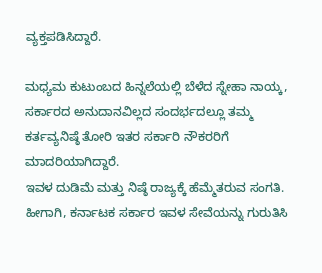ವ್ಯಕ್ತಪಡಿಸಿದ್ದಾರೆ.

ಮಧ್ಯಮ ಕುಟುಂಬದ ಹಿನ್ನಲೆಯಲ್ಲಿ ಬೆಳೆದ ಸ್ನೇಹಾ ನಾಯ್ಕ, ಸರ್ಕಾರದ ಅನುದಾನವಿಲ್ಲದ ಸಂದರ್ಭದಲ್ಲೂ ತಮ್ಮ ಕರ್ತವ್ಯನಿಷ್ಠೆ ತೋರಿ ಇತರ ಸರ್ಕಾರಿ ನೌಕರರಿಗೆ ಮಾದರಿಯಾಗಿದ್ದಾರೆ.
ಇವಳ ದುಡಿಮೆ ಮತ್ತು ನಿಷ್ಠೆ ರಾಜ್ಯಕ್ಕೆ ಹೆಮ್ಮೆತರುವ ಸಂಗತಿ. ಹೀಗಾಗಿ, ಕರ್ನಾಟಕ ಸರ್ಕಾರ ಇವಳ ಸೇವೆಯನ್ನು ಗುರುತಿಸಿ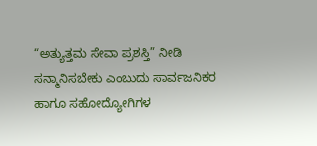“ಅತ್ಯುತ್ತಮ ಸೇವಾ ಪ್ರಶಸ್ತಿ” ನೀಡಿ ಸನ್ಮಾನಿಸಬೇಕು ಎಂಬುದು ಸಾರ್ವಜನಿಕರ ಹಾಗೂ ಸಹೋದ್ಯೋಗಿಗಳ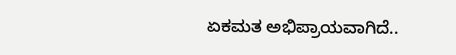ಏಕಮತ ಅಭಿಪ್ರಾಯವಾಗಿದೆ..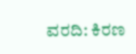ವರದಿ: ಕಿರಣ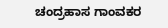ಚಂದ್ರಹಾಸ ಗಾಂವಕರ